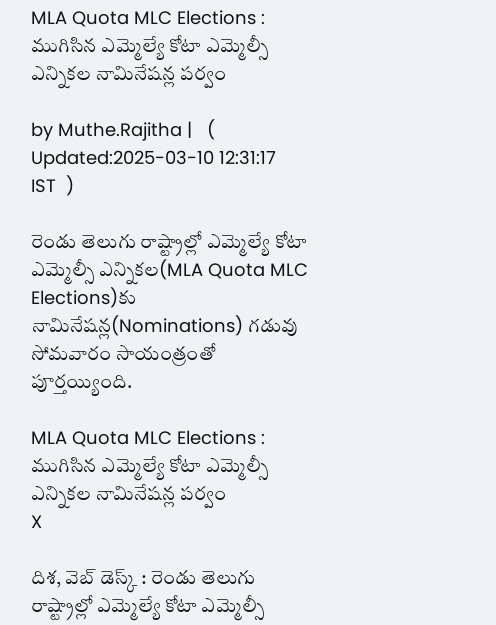MLA Quota MLC Elections : ముగిసిన ఎమ్మెల్యే కోటా ఎమ్మెల్సీ ఎన్నికల నామినేషన్ల పర్వం

by Muthe.Rajitha |   (  Updated:2025-03-10 12:31:17  IST  )

రెండు తెలుగు రాష్ట్రాల్లో ఎమ్మెల్యే కోటా ఎమ్మెల్సీ ఎన్నికల(MLA Quota MLC Elections)కు నామినేషన్ల(Nominations) గడువు సోమవారం సాయంత్రంతో పూర్తయ్యింది.

MLA Quota MLC Elections : ముగిసిన ఎమ్మెల్యే కోటా ఎమ్మెల్సీ ఎన్నికల నామినేషన్ల పర్వం
X

దిశ, వెబ్ డెస్క్ : రెండు తెలుగు రాష్ట్రాల్లో ఎమ్మెల్యే కోటా ఎమ్మెల్సీ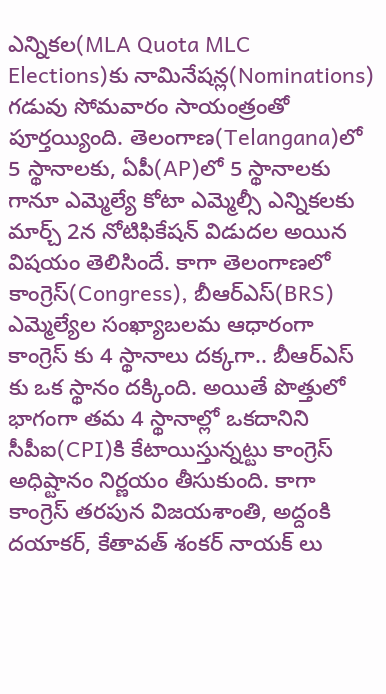ఎన్నికల(MLA Quota MLC Elections)కు నామినేషన్ల(Nominations) గడువు సోమవారం సాయంత్రంతో పూర్తయ్యింది. తెలంగాణ(Telangana)లో 5 స్థానాలకు, ఏపీ(AP)లో 5 స్థానాలకు గానూ ఎమ్మెల్యే కోటా ఎమ్మెల్సీ ఎన్నికలకు మార్చ్ 2న నోటిఫికేషన్ విడుదల అయిన విషయం తెలిసిందే. కాగా తెలంగాణలో కాంగ్రెస్(Congress), బీఆర్ఎస్(BRS) ఎమ్మెల్యేల సంఖ్యాబలమ ఆధారంగా కాంగ్రెస్ కు 4 స్థానాలు దక్కగా.. బీఆర్ఎస్ కు ఒక స్థానం దక్కింది. అయితే పొత్తులో భాగంగా తమ 4 స్థానాల్లో ఒకదానిని సీపీఐ(CPI)కి కేటాయిస్తున్నట్టు కాంగ్రెస్ అధిష్టానం నిర్ణయం తీసుకుంది. కాగా కాంగ్రెస్ తరపున విజయశాంతి, అద్దంకి దయాకర్, కేతావత్ శంకర్ నాయక్ లు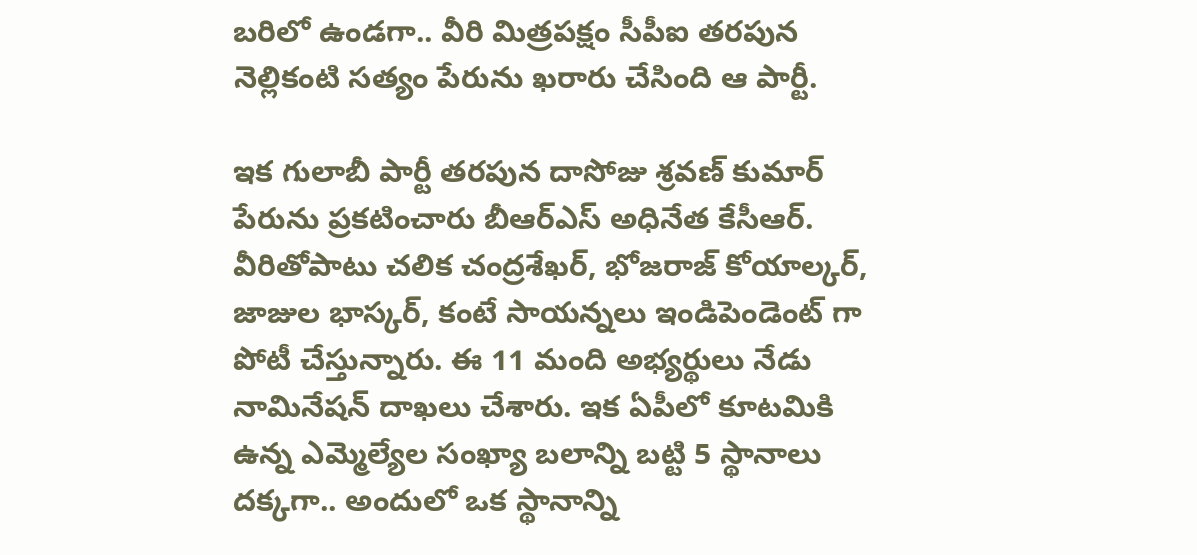బరిలో ఉండగా.. వీరి మిత్రపక్షం సీపీఐ తరపున నెల్లికంటి సత్యం పేరును ఖరారు చేసింది ఆ పార్టీ.

ఇక గులాబీ పార్టీ తరపున దాసోజు శ్రవణ్ కుమార్ పేరును ప్రకటించారు బీఆర్ఎస్ అధినేత కేసీఆర్. వీరితోపాటు చలిక చంద్రశేఖర్, భోజరాజ్ కోయాల్కర్, జాజుల భాస్కర్, కంటే సాయన్నలు ఇండిపెండెంట్ గా పోటీ చేస్తున్నారు. ఈ 11 మంది అభ్యర్థులు నేడు నామినేషన్ దాఖలు చేశారు. ఇక ఏపీలో కూటమికి ఉన్న ఎమ్మెల్యేల సంఖ్యా బలాన్ని బట్టి 5 స్థానాలు దక్కగా.. అందులో ఒక స్థానాన్ని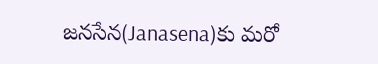జనసేన(Janasena)కు మరో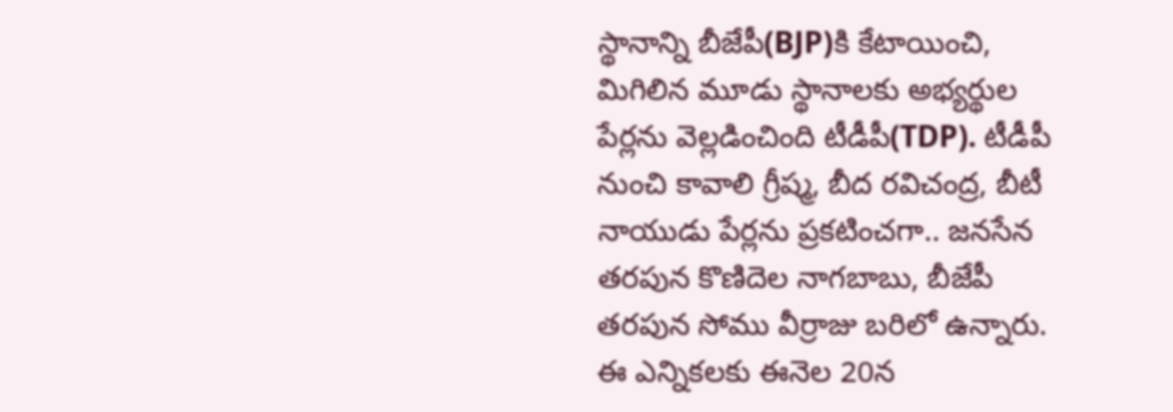స్థానాన్ని బీజేపీ(BJP)కి కేటాయించి, మిగిలిన మూడు స్థానాలకు అభ్యర్థుల పేర్లను వెల్లడించింది టీడీపీ(TDP). టీడీపీ నుంచి కావాలి గ్రీష్మ, బీద రవిచంద్ర, బీటీ నాయుడు పేర్లను ప్రకటించగా.. జనసేన తరపున కొణిదెల నాగబాబు, బీజేపీ తరపున సోము వీర్రాజు బరిలో ఉన్నారు. ఈ ఎన్నికలకు ఈనెల 20న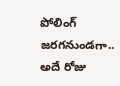పోలింగ్ జరగనుండగా.. అదే రోజు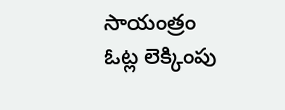సాయంత్రం ఓట్ల లెక్కింపు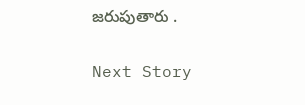జరుపుతారు .

Next Story